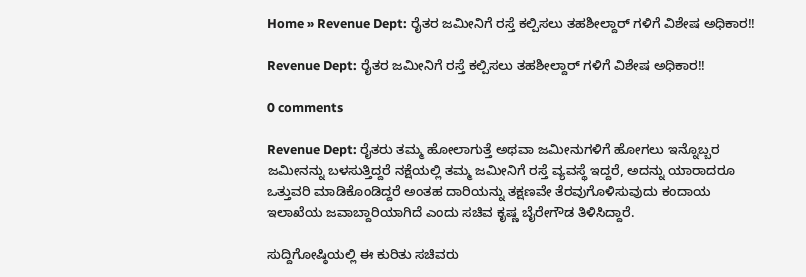Home » Revenue Dept: ರೈತರ ಜಮೀನಿಗೆ ರಸ್ತೆ ಕಲ್ಪಿಸಲು ತಹಶೀಲ್ದಾರ್ ಗಳಿಗೆ ವಿಶೇಷ ಅಧಿಕಾರ!!

Revenue Dept: ರೈತರ ಜಮೀನಿಗೆ ರಸ್ತೆ ಕಲ್ಪಿಸಲು ತಹಶೀಲ್ದಾರ್ ಗಳಿಗೆ ವಿಶೇಷ ಅಧಿಕಾರ!!

0 comments

Revenue Dept: ರೈತರು ತಮ್ಮ ಹೋಲಾಗುತ್ತೆ ಅಥವಾ ಜಮೀನುಗಳಿಗೆ ಹೋಗಲು ಇನ್ನೊಬ್ಬರ ಜಮೀನನ್ನು ಬಳಸುತ್ತಿದ್ದರೆ ನಕ್ಷೆಯಲ್ಲಿ ತಮ್ಮ ಜಮೀನಿಗೆ ರಸ್ತೆ ವ್ಯವಸ್ಥೆ ಇದ್ದರೆ, ಅದನ್ನು ಯಾರಾದರೂ ಒತ್ತುವರಿ ಮಾಡಿಕೊಂಡಿದ್ದರೆ ಅಂತಹ ದಾರಿಯನ್ನು ತಕ್ಷಣವೇ ತೆರವುಗೊಳಿಸುವುದು ಕಂದಾಯ ಇಲಾಖೆಯ ಜವಾಬ್ದಾರಿಯಾಗಿದೆ ಎಂದು ಸಚಿವ ಕೃಷ್ಣ ಬೈರೇಗೌಡ ತಿಳಿಸಿದ್ದಾರೆ.

ಸುದ್ದಿಗೋಷ್ಠಿಯಲ್ಲಿ ಈ ಕುರಿತು ಸಚಿವರು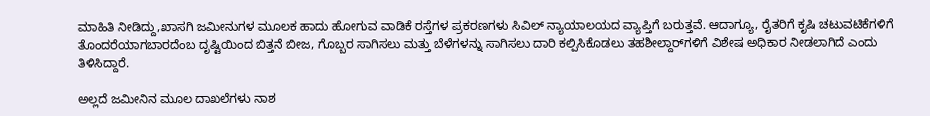ಮಾಹಿತಿ ನೀಡಿದ್ದು,ಖಾಸಗಿ ಜಮೀನುಗಳ ಮೂಲಕ ಹಾದು ಹೋಗುವ ವಾಡಿಕೆ ರಸ್ತೆಗಳ ಪ್ರಕರಣಗಳು ಸಿವಿಲ್ ನ್ಯಾಯಾಲಯದ ವ್ಯಾಪ್ತಿಗೆ ಬರುತ್ತವೆ. ಆದಾಗ್ಯೂ, ರೈತರಿಗೆ ಕೃಷಿ ಚಟುವಟಿಕೆಗಳಿಗೆ ತೊಂದರೆಯಾಗಬಾರದೆಂಬ ದೃಷ್ಟಿಯಿಂದ ಬಿತ್ತನೆ ಬೀಜ, ಗೊಬ್ಬರ ಸಾಗಿಸಲು ಮತ್ತು ಬೆಳೆಗಳನ್ನು ಸಾಗಿಸಲು ದಾರಿ ಕಲ್ಪಿಸಿಕೊಡಲು ತಹಶೀಲ್ದಾರ್‌ಗಳಿಗೆ ವಿಶೇಷ ಅಧಿಕಾರ ನೀಡಲಾಗಿದೆ ಎಂದು ತಿಳಿಸಿದ್ದಾರೆ.

ಅಲ್ಲದೆ ಜಮೀನಿನ ಮೂಲ ದಾಖಲೆಗಳು ನಾಶ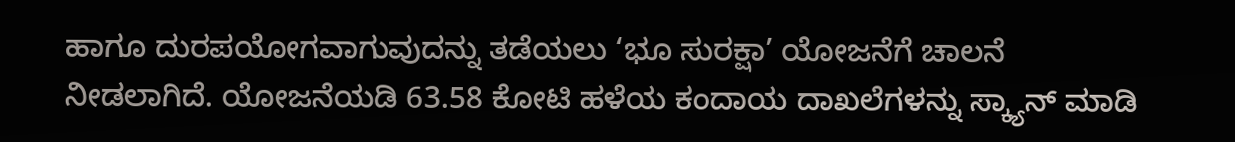ಹಾಗೂ ದುರಪಯೋಗವಾಗುವುದನ್ನು ತಡೆಯಲು ‘ಭೂ ಸುರಕ್ಷಾ’ ಯೋಜನೆಗೆ ಚಾಲನೆ ನೀಡಲಾಗಿದೆ. ಯೋಜನೆಯಡಿ 63.58 ಕೋಟಿ ಹಳೆಯ ಕಂದಾಯ ದಾಖಲೆಗಳನ್ನು ಸ್ಕ್ಯಾನ್ ಮಾಡಿ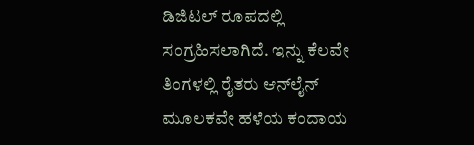ಡಿಜಿಟಲ್ ರೂಪದಲ್ಲಿ ಸಂಗ್ರಹಿಸಲಾಗಿದೆ. ಇನ್ನು ಕೆಲವೇ ತಿಂಗಳಲ್ಲಿ ರೈತರು ಆನ್‌ಲೈನ್ ಮೂಲಕವೇ ಹಳೆಯ ಕಂದಾಯ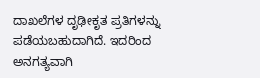ದಾಖಲೆಗಳ ದೃಢೀಕೃತ ಪ್ರತಿಗಳನ್ನು ಪಡೆಯಬಹುದಾಗಿದೆ. ಇದರಿಂದ ಅನಗತ್ಯವಾಗಿ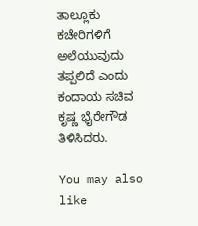ತಾಲ್ಲೂಕು ಕಚೇರಿಗಳಿಗೆ ಅಲೆಯುವುದು ತಪ್ಪಲಿದೆ ಎಂದು ಕಂದಾಯ ಸಚಿವ ಕೃಷ್ಣ ಭೈರೇಗೌಡ ತಿಳಿಸಿದರು.

You may also like